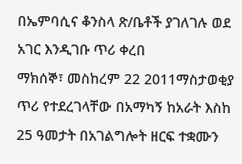በኤምባሲና ቆንስላ ጽ/ቤቶች ያገለገሉ ወደ አገር እንዲገቡ ጥሪ ቀረበ
ማክሰኞ፣ መስከረም 22 2011ማስታወቂያ
ጥሪ የተደረገላቸው በአማካኝ ከአራት እስከ 25 ዓመታት በአገልግሎት ዘርፍ ተቋሙን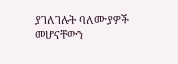ያገለገሉት ባለሙያዎች መሆናቸውን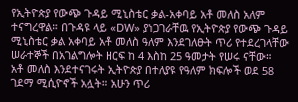የኢትዮጵያ የውጭ ጉዳይ ሚኒስቴር ቃል-አቀባይ አቶ መለስ አለም ተናግረዋል። በጉዳዩ ላይ «DW» ያነጋገራቸዉ የኢትዮጵያ የውጭ ጉዳይ ሚኒስቴር ቃል አቀባይ አቶ መለስ ዓለም እንደገለፁት ጥሪ የተደረገላቸው ሠራተኞች በአገልግሎት ዘርፍ ከ 4 እስከ 25 ዓመታት የሠሩ ናቸው።
አቶ መለስ እንደተናገሩት ኢትዮጵያ በተለያዩ የዓለም ክፍሎች ወደ 58 ገደማ ሚሲዮኖች አሏት። አሁን ጥሪ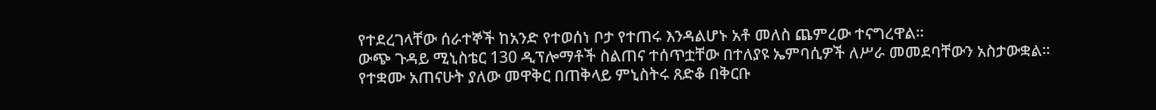የተደረገላቸው ሰራተኞች ከአንድ የተወሰነ ቦታ የተጠሩ እንዳልሆኑ አቶ መለስ ጨምረው ተናግረዋል።
ውጭ ጉዳይ ሚኒስቴር 130 ዲፕሎማቶች ስልጠና ተሰጥቷቸው በተለያዩ ኤምባሲዎች ለሥራ መመደባቸውን አስታውቋል። የተቋሙ አጠናሁት ያለው መዋቅር በጠቅላይ ምኒስትሩ ጸድቆ በቅርቡ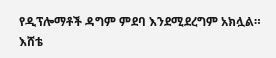የዲፕሎማቶች ዳግም ምደባ እንደሚደረግም አክሏል።
እሸቴ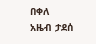በቀለ
አዜብ ታደሰ